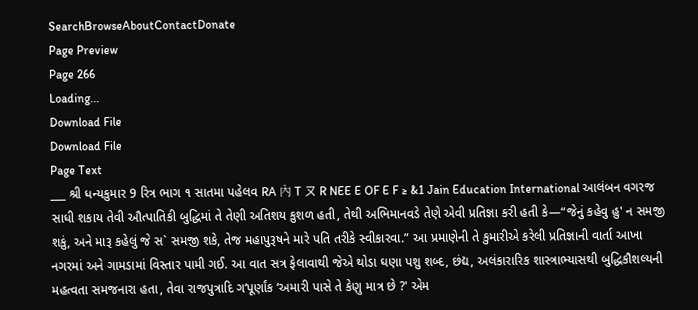SearchBrowseAboutContactDonate
Page Preview
Page 266
Loading...
Download File
Download File
Page Text
___ શ્રી ધન્યકુમાર 9 રિત્ર ભાગ ૧ સાતમા પહેલવ RA 內 T ㄡ R NEE E OF E F ≥ &1 Jain Education International આલંબન વગરજ સાધી શકાય તેવી ઔત્પાતિકી બુદ્ધિમાં તે તેણી અતિશય કુશળ હતી, તેથી અભિમાનવડે તેણે એવી પ્રતિજ્ઞા કરી હતી કે—“જેનું કહેવુ હુ' ન સમજી શકું, અને મારૂ કહેલું જે સ` સમજી શકે, તેજ મહાપુરૂષને મારે પતિ તરીકે સ્વીકારવા.” આ પ્રમાણેની તે કુમારીએ કરેલી પ્રતિજ્ઞાની વાર્તા આખા નગરમાં અને ગામડામાં વિસ્તાર પામી ગઈ. આ વાત સત્ર ફેલાવાથી જેએ થોડા ઘણા પશુ શબ્દ, છંદ્ય, અલંકારારિક શાસ્ત્રાભ્યાસથી બુદ્ધિકૌશલ્યની મહત્વતા સમજનારા હતા, તેવા રાજપુત્રાદિ ગ‘પૂર્ણાંક ‘અમારી પાસે તે કેણુ માત્ર છે ?' એમ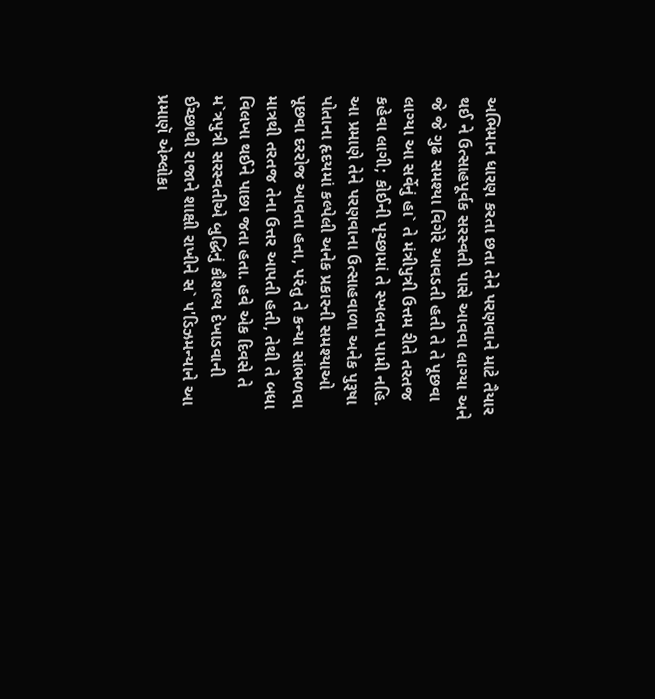અભિમાન ધારણ કરતા છતા તેને પરણવાને માટે તૈયાર થઈ ને ઉત્સાહપૂર્વક સરસ્વતી પાસે આવવા લાગ્યા અને જે જે ગુઢ સમશ્યા વિગેરે આવડતી હતી તે તે પૂછવા લાગ્યા આ સર્વેનું હા` તે મંત્રીપુત્રી ઉત્તમ રીતે તરતજ કહેવા લાગી; કોઈની પૃચ્છામાં તે સ્ખલના પામી નહિ. આ પ્રમાણે તેને પરણવાના ઉત્સાહવાળા અનેક પુરૂષા પોતાના હૃદયમાં કલ્પેલી અનેક પ્રકારની સમશ્યાઓ પૂછવા દરરોજ આવતા હતા, પરંતુ તે કન્યા સાંભળવા માત્રથી તરતજ તેના ઉત્તર આપતી હતી, તેથી તે બધા વિલખા થઈને પાછા જતા હતા. હવે એક દિવસે તે મ`ત્રપુત્રી સરસ્વતીએ બુદ્ધિનું કૌશલ્ય દેખાડવાની ઈચ્છાથી રાજાને શાક્ષી રાખીને સ` ૫'ડિઝમન્યાને આ પ્રમાણૅ એશ્લોકા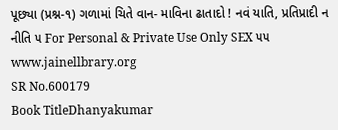પૂછ્યા (પ્રશ્ન-૧) ગળામાં ચિતે વાન- માવિના ઢાતાદો ! નવં યાતિ, પ્રતિપ્રાદી ન નીતિ ૫ For Personal & Private Use Only SEX ૫૫ www.jainellbrary.org
SR No.600179
Book TitleDhanyakumar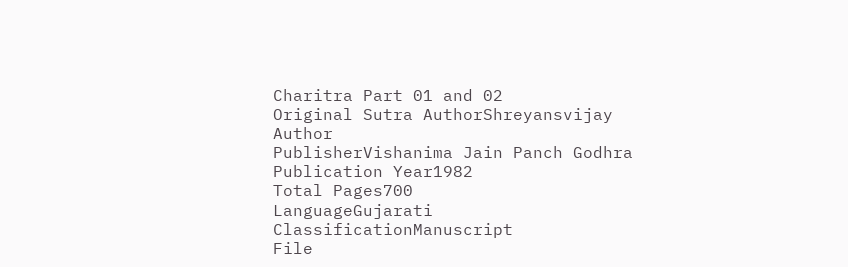Charitra Part 01 and 02
Original Sutra AuthorShreyansvijay
Author
PublisherVishanima Jain Panch Godhra
Publication Year1982
Total Pages700
LanguageGujarati
ClassificationManuscript
File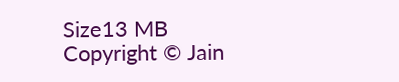Size13 MB
Copyright © Jain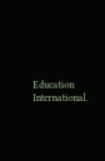Education International.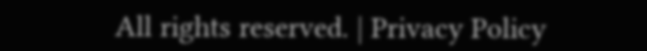All rights reserved. | Privacy Policy